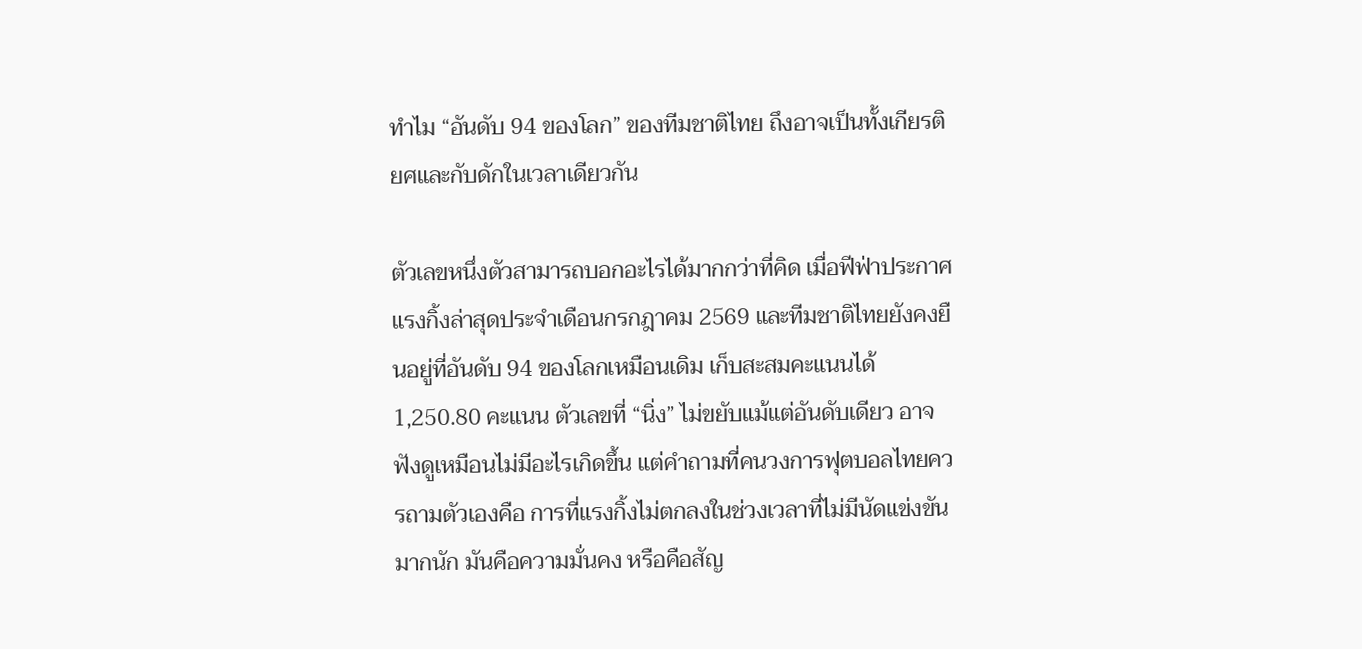ทำไม “อันดับ 94 ของโลก” ของทีมชาติไทย ถึงอาจเป็นทั้งเกียรติยศและกับดักในเวลาเดียวกัน

ตัวเลขหนึ่งตัวสามารถบอกอะไรได้มากกว่าที่คิด เมื่อฟีฟ่าประกาศแรงกิ้งล่าสุดประจำเดือนกรกฎาคม 2569 และทีมชาติไทยยังคงยืนอยู่ที่อันดับ 94 ของโลกเหมือนเดิม เก็บสะสมคะแนนได้ 1,250.80 คะแนน ตัวเลขที่ “นิ่ง” ไม่ขยับแม้แต่อันดับเดียว อาจฟังดูเหมือนไม่มีอะไรเกิดขึ้น แต่คำถามที่คนวงการฟุตบอลไทยควรถามตัวเองคือ การที่แรงกิ้งไม่ตกลงในช่วงเวลาที่ไม่มีนัดแข่งขันมากนัก มันคือความมั่นคง หรือคือสัญ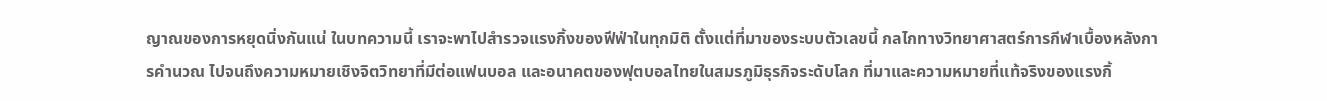ญาณของการหยุดนิ่งกันแน่ ในบทความนี้ เราจะพาไปสำรวจแรงกิ้งของฟีฟ่าในทุกมิติ ตั้งแต่ที่มาของระบบตัวเลขนี้ กลไกทางวิทยาศาสตร์การกีฬาเบื้องหลังการคำนวณ ไปจนถึงความหมายเชิงจิตวิทยาที่มีต่อแฟนบอล และอนาคตของฟุตบอลไทยในสมรภูมิธุรกิจระดับโลก ที่มาและความหมายที่แท้จริงของแรงกิ้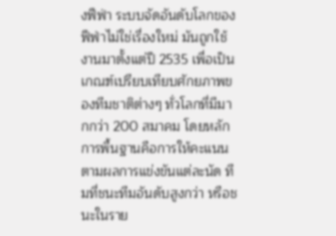งฟีฟ่า ระบบจัดอันดับโลกของฟีฟ่าไม่ใช่เรื่องใหม่ มันถูกใช้งานมาตั้งแต่ปี 2535 เพื่อเป็นเกณฑ์เปรียบเทียบศักยภาพของทีมชาติต่างๆ ทั่วโลกที่มีมากกว่า 200 สมาคม โดยหลักการพื้นฐานคือการให้คะแนนตามผลการแข่งขันแต่ละนัด ทีมที่ชนะทีมอันดับสูงกว่า หรือชนะในราย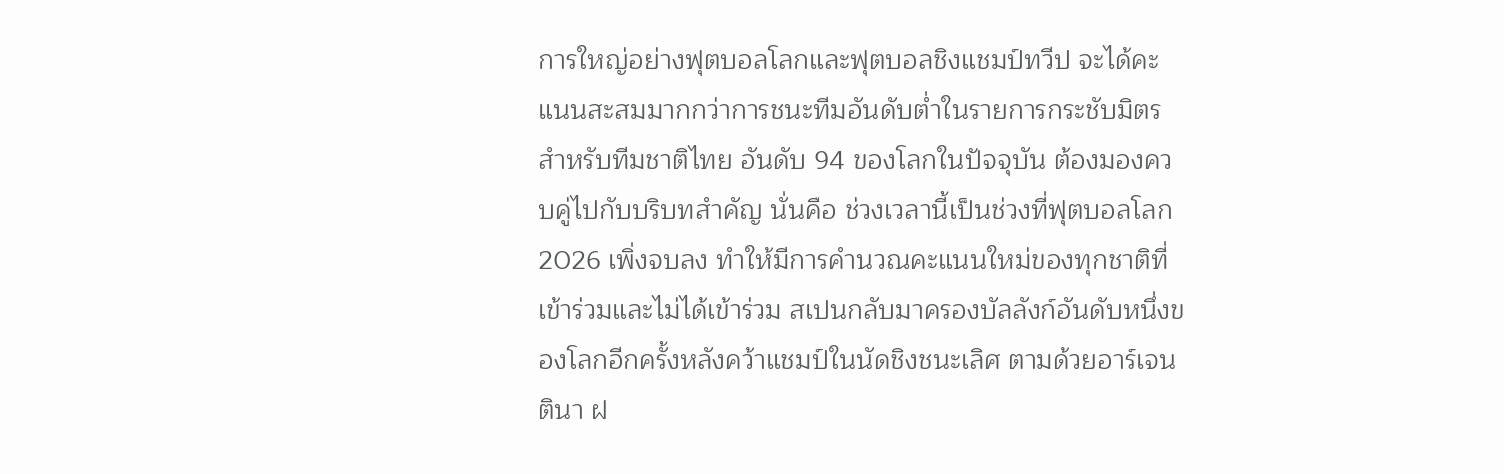การใหญ่อย่างฟุตบอลโลกและฟุตบอลชิงแชมป์ทวีป จะได้คะแนนสะสมมากกว่าการชนะทีมอันดับต่ำในรายการกระชับมิตร สำหรับทีมชาติไทย อันดับ 94 ของโลกในปัจจุบัน ต้องมองควบคู่ไปกับบริบทสำคัญ นั่นคือ ช่วงเวลานี้เป็นช่วงที่ฟุตบอลโลก 2026 เพิ่งจบลง ทำให้มีการคำนวณคะแนนใหม่ของทุกชาติที่เข้าร่วมและไม่ได้เข้าร่วม สเปนกลับมาครองบัลลังก์อันดับหนึ่งของโลกอีกครั้งหลังคว้าแชมป์ในนัดชิงชนะเลิศ ตามด้วยอาร์เจนตินา ฝ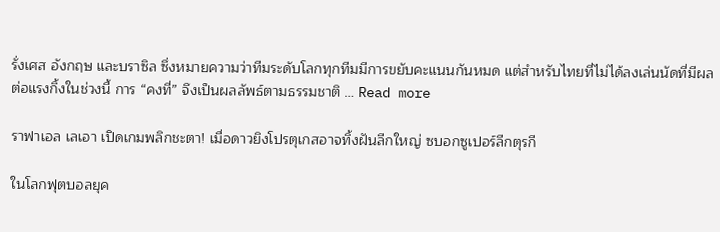รั่งเศส อังกฤษ และบราซิล ซึ่งหมายความว่าทีมระดับโลกทุกทีมมีการขยับคะแนนกันหมด แต่สำหรับไทยที่ไม่ได้ลงเล่นนัดที่มีผลต่อแรงกิ้งในช่วงนี้ การ “คงที่” จึงเป็นผลลัพธ์ตามธรรมชาติ … Read more

ราฟาเอล เลเอา เปิดเกมพลิกชะตา! เมื่อดาวยิงโปรตุเกสอาจทิ้งฝันลีกใหญ่ ซบอกซูเปอร์ลีกตุรกี

ในโลกฟุตบอลยุค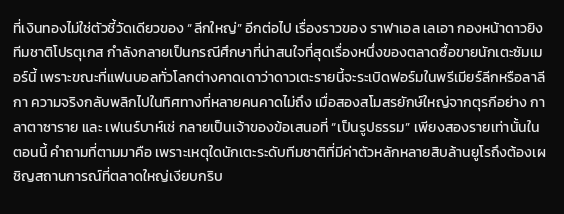ที่เงินทองไม่ใช่ตัวชี้วัดเดียวของ “ลีกใหญ่” อีกต่อไป เรื่องราวของ ราฟาเอล เลเอา กองหน้าดาวยิงทีมชาติโปรตุเกส กำลังกลายเป็นกรณีศึกษาที่น่าสนใจที่สุดเรื่องหนึ่งของตลาดซื้อขายนักเตะซัมเมอร์นี้ เพราะขณะที่แฟนบอลทั่วโลกต่างคาดเดาว่าดาวเตะรายนี้จะระเบิดฟอร์มในพรีเมียร์ลีกหรือลาลีกา ความจริงกลับพลิกไปในทิศทางที่หลายคนคาดไม่ถึง เมื่อสองสโมสรยักษ์ใหญ่จากตุรกีอย่าง กาลาตาซาราย และ เฟเนร์บาห์เช่ กลายเป็นเจ้าของข้อเสนอที่ “เป็นรูปธรรม” เพียงสองรายเท่านั้นในตอนนี้ คำถามที่ตามมาคือ เพราะเหตุใดนักเตะระดับทีมชาติที่มีค่าตัวหลักหลายสิบล้านยูโรถึงต้องเผชิญสถานการณ์ที่ตลาดใหญ่เงียบกริบ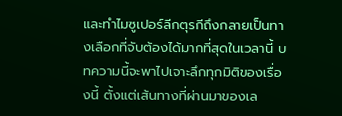และทำไมซูเปอร์ลีกตุรกีถึงกลายเป็นทางเลือกที่จับต้องได้มากที่สุดในเวลานี้ บทความนี้จะพาไปเจาะลึกทุกมิติของเรื่องนี้ ตั้งแต่เส้นทางที่ผ่านมาของเล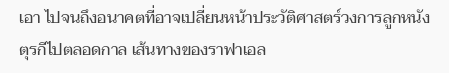เอา ไปจนถึงอนาคตที่อาจเปลี่ยนหน้าประวัติศาสตร์วงการลูกหนังตุรกีไปตลอดกาล เส้นทางของราฟาเอล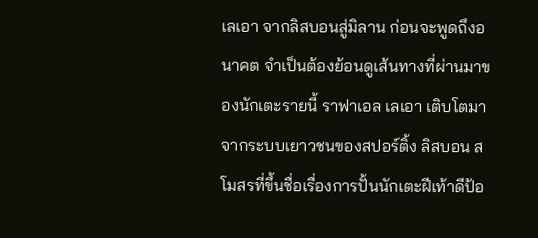เลเอา จากลิสบอนสู่มิลาน ก่อนจะพูดถึงอนาคต จำเป็นต้องย้อนดูเส้นทางที่ผ่านมาของนักเตะรายนี้ ราฟาเอล เลเอา เติบโตมาจากระบบเยาวชนของสปอร์ติ้ง ลิสบอน สโมสรที่ขึ้นชื่อเรื่องการปั้นนักเตะฝีเท้าดีป้อ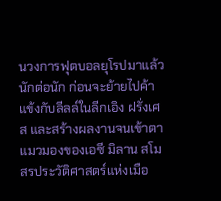นวงการฟุตบอลยุโรปมาแล้วนักต่อนัก ก่อนจะย้ายไปค้าแข้งกับลีลล์ในลีกเอิง ฝรั่งเศส และสร้างผลงานจนเข้าตาแมวมองของเอซี มิลาน สโมสรประวัติศาสตร์แห่งเมือ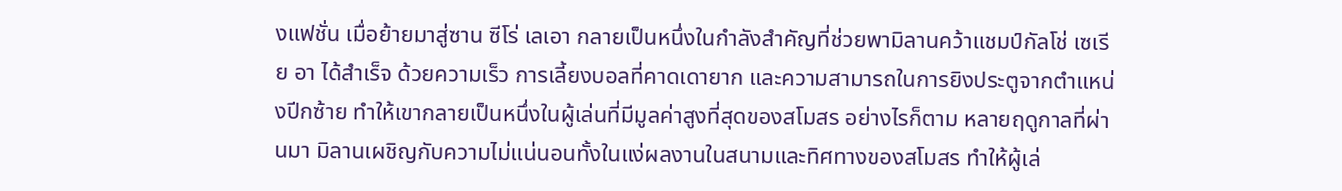งแฟชั่น เมื่อย้ายมาสู่ซาน ซีโร่ เลเอา กลายเป็นหนึ่งในกำลังสำคัญที่ช่วยพามิลานคว้าแชมป์กัลโช่ เซเรีย อา ได้สำเร็จ ด้วยความเร็ว การเลี้ยงบอลที่คาดเดายาก และความสามารถในการยิงประตูจากตำแหน่งปีกซ้าย ทำให้เขากลายเป็นหนึ่งในผู้เล่นที่มีมูลค่าสูงที่สุดของสโมสร อย่างไรก็ตาม หลายฤดูกาลที่ผ่านมา มิลานเผชิญกับความไม่แน่นอนทั้งในแง่ผลงานในสนามและทิศทางของสโมสร ทำให้ผู้เล่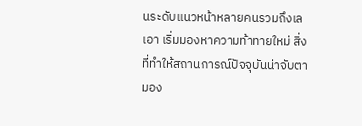นระดับแนวหน้าหลายคนรวมถึงเลเอา เริ่มมองหาความท้าทายใหม่ สิ่งที่ทำให้สถานการณ์ปัจจุบันน่าจับตามอง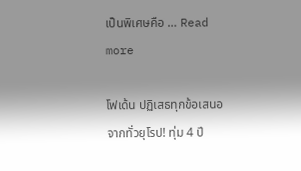เป็นพิเศษคือ … Read more

โฟเด้น ปฏิเสธทุกข้อเสนอจากทั่วยุโรป! ทุ่ม 4 ปี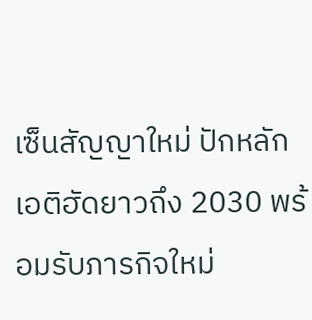เซ็นสัญญาใหม่ ปักหลักเอติฮัดยาวถึง 2030 พร้อมรับภารกิจใหม่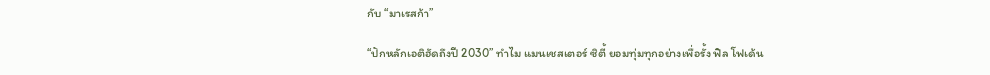กับ “มาเรสก้า”

“ปักหลักเอติฮัดถึงปี 2030” ทำไม แมนเชสเตอร์ ซิตี้ ยอมทุ่มทุกอย่างเพื่อรั้ง ฟิล โฟเด้น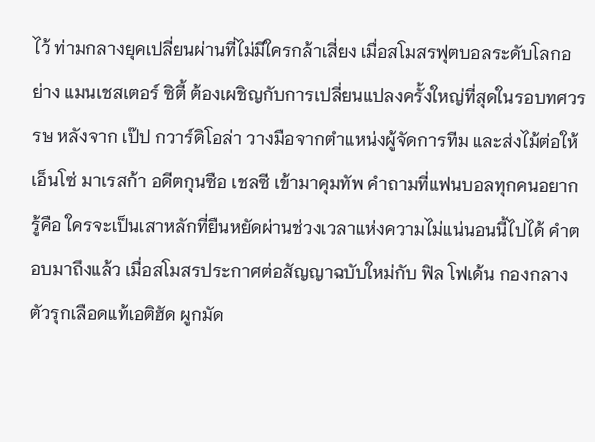ไว้ ท่ามกลางยุคเปลี่ยนผ่านที่ไม่มีใครกล้าเสี่ยง เมื่อสโมสรฟุตบอลระดับโลกอย่าง แมนเชสเตอร์ ซิตี้ ต้องเผชิญกับการเปลี่ยนแปลงครั้งใหญ่ที่สุดในรอบทศวรรษ หลังจาก เป๊ป กวาร์ดิโอล่า วางมือจากตำแหน่งผู้จัดการทีม และส่งไม้ต่อให้ เอ็นโซ่ มาเรสก้า อดีตกุนซือ เชลซี เข้ามาคุมทัพ คำถามที่แฟนบอลทุกคนอยากรู้คือ ใครจะเป็นเสาหลักที่ยืนหยัดผ่านช่วงเวลาแห่งความไม่แน่นอนนี้ไปได้ คำตอบมาถึงแล้ว เมื่อสโมสรประกาศต่อสัญญาฉบับใหม่กับ ฟิล โฟเด้น กองกลางตัวรุกเลือดแท้เอติฮัด ผูกมัด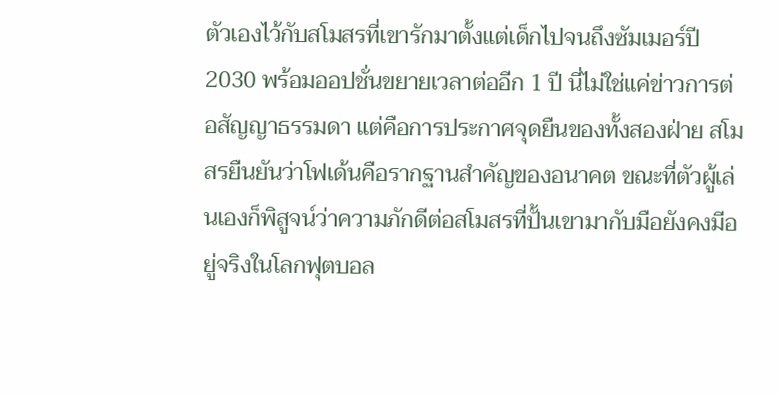ตัวเองไว้กับสโมสรที่เขารักมาตั้งแต่เด็กไปจนถึงซัมเมอร์ปี 2030 พร้อมออปชั่นขยายเวลาต่ออีก 1 ปี นี่ไม่ใช่แค่ข่าวการต่อสัญญาธรรมดา แต่คือการประกาศจุดยืนของทั้งสองฝ่าย สโมสรยืนยันว่าโฟเด้นคือรากฐานสำคัญของอนาคต ขณะที่ตัวผู้เล่นเองก็พิสูจน์ว่าความภักดีต่อสโมสรที่ปั้นเขามากับมือยังคงมีอยู่จริงในโลกฟุตบอล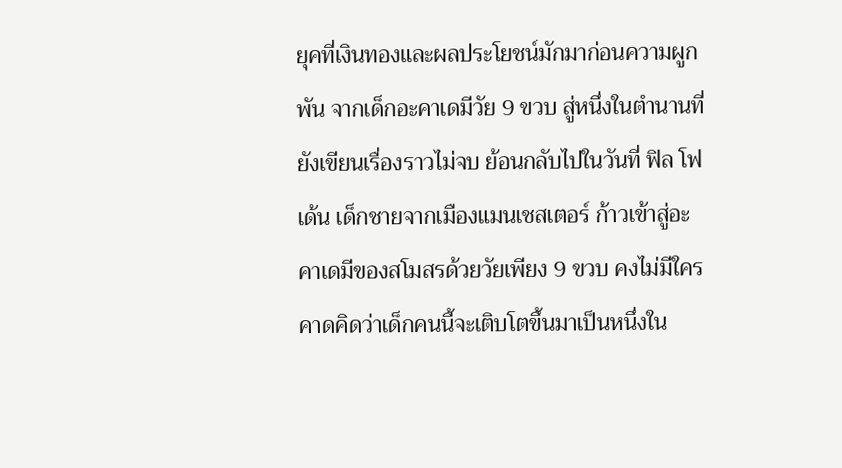ยุคที่เงินทองและผลประโยชน์มักมาก่อนความผูกพัน จากเด็กอะคาเดมีวัย 9 ขวบ สู่หนึ่งในตำนานที่ยังเขียนเรื่องราวไม่จบ ย้อนกลับไปในวันที่ ฟิล โฟเด้น เด็กชายจากเมืองแมนเชสเตอร์ ก้าวเข้าสู่อะคาเดมีของสโมสรด้วยวัยเพียง 9 ขวบ คงไม่มีใครคาดคิดว่าเด็กคนนี้จะเติบโตขึ้นมาเป็นหนึ่งใน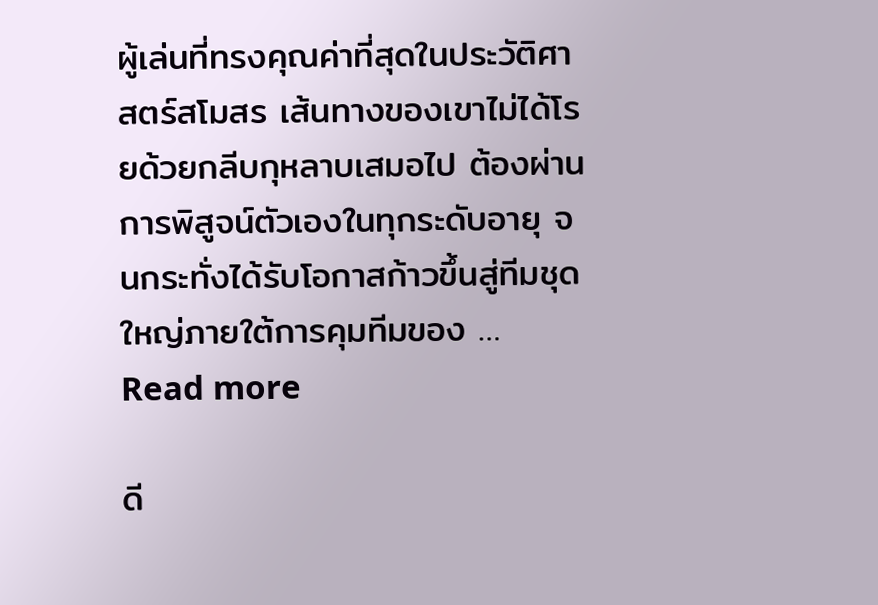ผู้เล่นที่ทรงคุณค่าที่สุดในประวัติศาสตร์สโมสร เส้นทางของเขาไม่ได้โรยด้วยกลีบกุหลาบเสมอไป ต้องผ่านการพิสูจน์ตัวเองในทุกระดับอายุ จนกระทั่งได้รับโอกาสก้าวขึ้นสู่ทีมชุดใหญ่ภายใต้การคุมทีมของ … Read more

ดี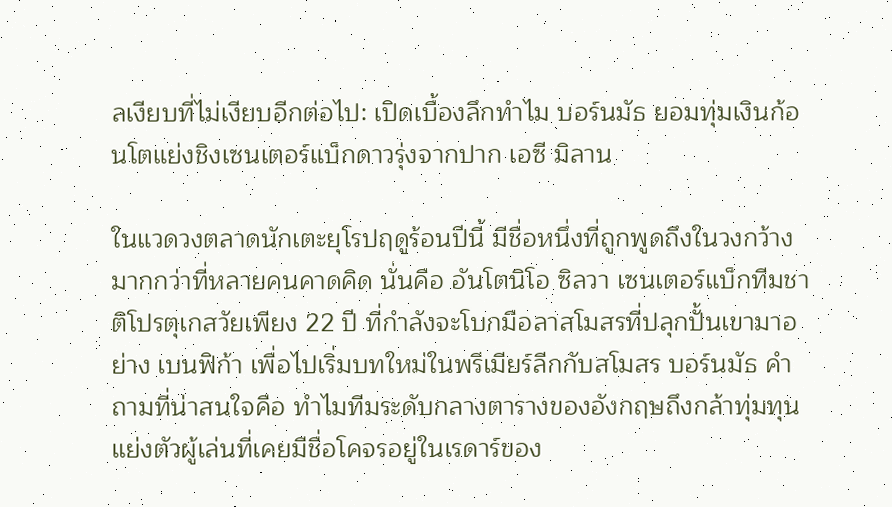ลเงียบที่ไม่เงียบอีกต่อไป: เปิดเบื้องลึกทำไม บอร์นมัธ ยอมทุ่มเงินก้อนโตแย่งชิงเซนเตอร์แบ็กดาวรุ่งจากปาก เอซี มิลาน

ในแวดวงตลาดนักเตะยุโรปฤดูร้อนปีนี้ มีชื่อหนึ่งที่ถูกพูดถึงในวงกว้างมากกว่าที่หลายคนคาดคิด นั่นคือ อันโตนิโอ ซิลวา เซนเตอร์แบ็กทีมชาติโปรตุเกสวัยเพียง 22 ปี ที่กำลังจะโบกมือลาสโมสรที่ปลุกปั้นเขามาอย่าง เบนฟิก้า เพื่อไปเริ่มบทใหม่ในพรีเมียร์ลีกกับสโมสร บอร์นมัธ คำถามที่น่าสนใจคือ ทำไมทีมระดับกลางตารางของอังกฤษถึงกล้าทุ่มทุนแย่งตัวผู้เล่นที่เคยมีชื่อโคจรอยู่ในเรดาร์ของ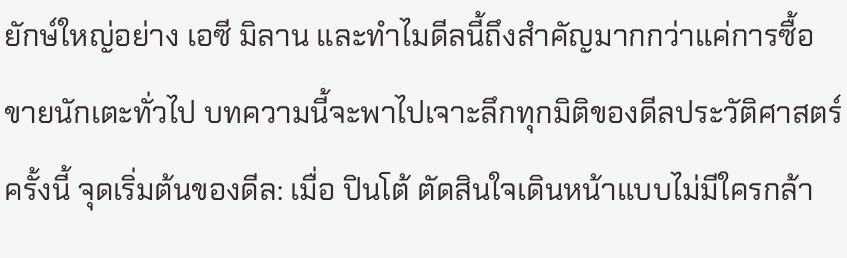ยักษ์ใหญ่อย่าง เอซี มิลาน และทำไมดีลนี้ถึงสำคัญมากกว่าแค่การซื้อขายนักเตะทั่วไป บทความนี้จะพาไปเจาะลึกทุกมิติของดีลประวัติศาสตร์ครั้งนี้ จุดเริ่มต้นของดีล: เมื่อ ปินโต้ ตัดสินใจเดินหน้าแบบไม่มีใครกล้า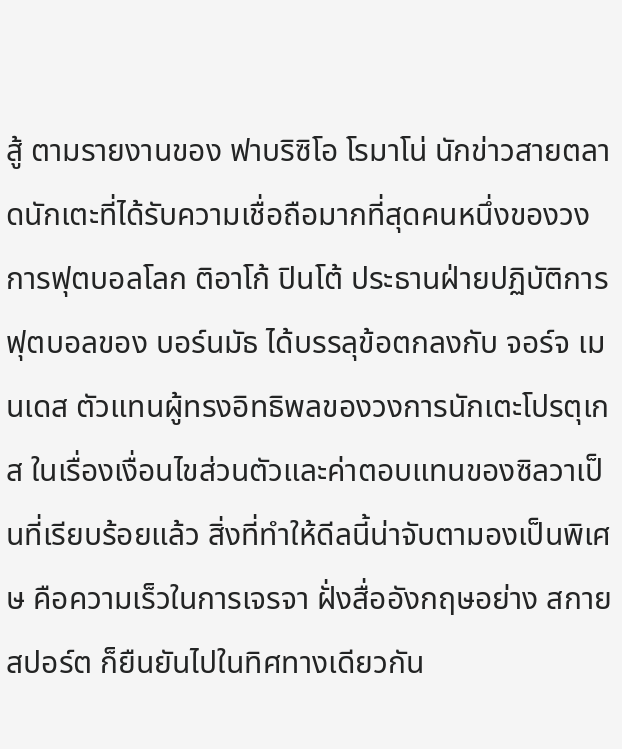สู้ ตามรายงานของ ฟาบริซิโอ โรมาโน่ นักข่าวสายตลาดนักเตะที่ได้รับความเชื่อถือมากที่สุดคนหนึ่งของวงการฟุตบอลโลก ติอาโก้ ปินโต้ ประธานฝ่ายปฏิบัติการฟุตบอลของ บอร์นมัธ ได้บรรลุข้อตกลงกับ จอร์จ เมนเดส ตัวแทนผู้ทรงอิทธิพลของวงการนักเตะโปรตุเกส ในเรื่องเงื่อนไขส่วนตัวและค่าตอบแทนของซิลวาเป็นที่เรียบร้อยแล้ว สิ่งที่ทำให้ดีลนี้น่าจับตามองเป็นพิเศษ คือความเร็วในการเจรจา ฝั่งสื่ออังกฤษอย่าง สกายสปอร์ต ก็ยืนยันไปในทิศทางเดียวกัน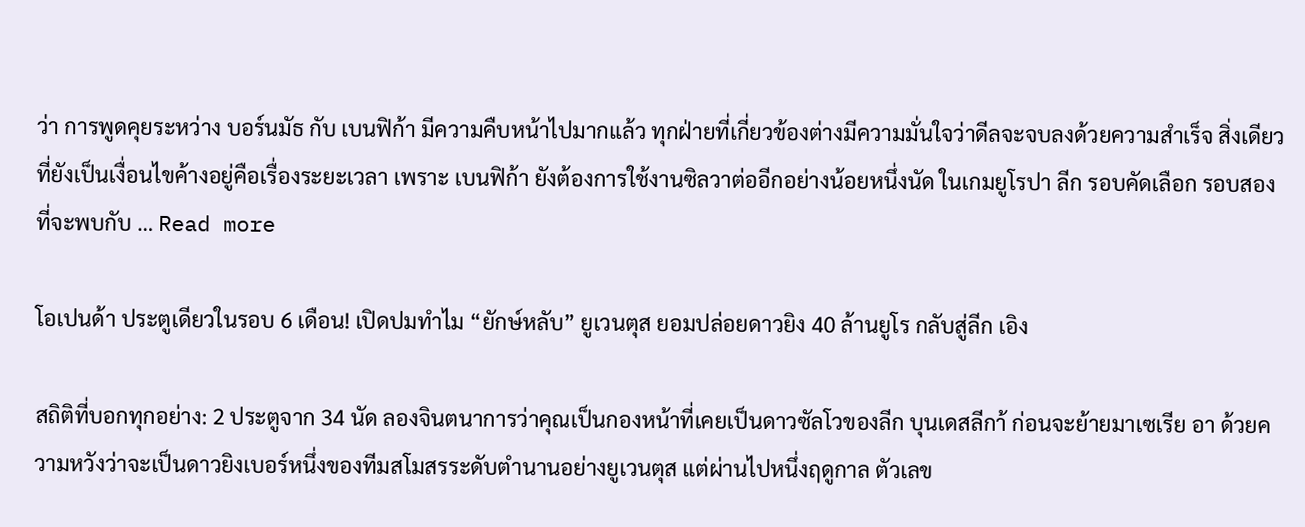ว่า การพูดคุยระหว่าง บอร์นมัธ กับ เบนฟิก้า มีความคืบหน้าไปมากแล้ว ทุกฝ่ายที่เกี่ยวข้องต่างมีความมั่นใจว่าดีลจะจบลงด้วยความสำเร็จ สิ่งเดียวที่ยังเป็นเงื่อนไขค้างอยู่คือเรื่องระยะเวลา เพราะ เบนฟิก้า ยังต้องการใช้งานซิลวาต่ออีกอย่างน้อยหนึ่งนัด ในเกมยูโรปา ลีก รอบคัดเลือก รอบสอง ที่จะพบกับ … Read more

โอเปนด้า ประตูเดียวในรอบ 6 เดือน! เปิดปมทำไม “ยักษ์หลับ” ยูเวนตุส ยอมปล่อยดาวยิง 40 ล้านยูโร กลับสู่ลีก เอิง

สถิติที่บอกทุกอย่าง: 2 ประตูจาก 34 นัด ลองจินตนาการว่าคุณเป็นกองหน้าที่เคยเป็นดาวซัลโวของลีก บุนเดสลีกา้ ก่อนจะย้ายมาเซเรีย อา ด้วยความหวังว่าจะเป็นดาวยิงเบอร์หนึ่งของทีมสโมสรระดับตำนานอย่างยูเวนตุส แต่ผ่านไปหนึ่งฤดูกาล ตัวเลข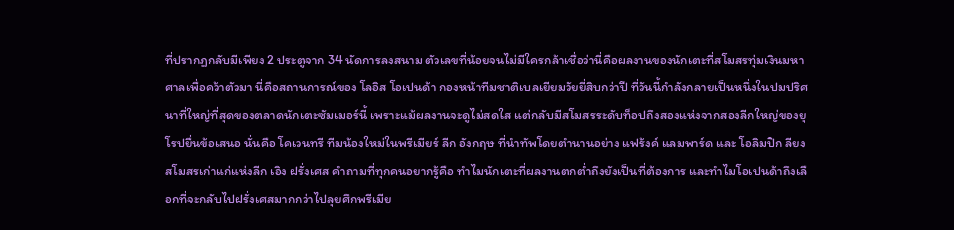ที่ปรากฏกลับมีเพียง 2 ประตูจาก 34 นัดการลงสนาม ตัวเลขที่น้อยจนไม่มีใครกล้าเชื่อว่านี่คือผลงานของนักเตะที่สโมสรทุ่มเงินมหาศาลเพื่อคว้าตัวมา นี่คือสถานการณ์ของ โลอิส โอเปนด้า กองหน้าทีมชาติเบลเยียมวัยยี่สิบกว่าปี ที่วันนี้กำลังกลายเป็นหนึ่งในปมปริศนาที่ใหญ่ที่สุดของตลาดนักเตะซัมเมอร์นี้ เพราะแม้ผลงานจะดูไม่สดใส แต่กลับมีสโมสรระดับท็อปถึงสองแห่งจากสองลีกใหญ่ของยุโรปยื่นข้อเสนอ นั่นคือ โคเวนทรี ทีมน้องใหม่ในพรีเมียร์ ลีก อังกฤษ ที่นำทัพโดยตำนานอย่าง แฟร้งค์ แลมพาร์ด และ โอลิมปิก ลียง สโมสรเก่าแก่แห่งลีก เอิง ฝรั่งเศส คำถามที่ทุกคนอยากรู้คือ ทำไมนักเตะที่ผลงานตกต่ำถึงยังเป็นที่ต้องการ และทำไมโอเปนด้าถึงเลือกที่จะกลับไปฝรั่งเศสมากกว่าไปลุยศึกพรีเมีย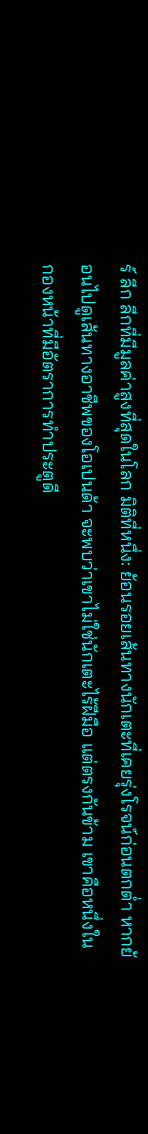ร์ ลีก ลีกที่มีมูลค่าสูงที่สุดในโลก มิติที่หนึ่ง: ย้อนรอยเส้นทางนักเตะที่เคยรุ่งโรจน์ก่อนตกต่ำ หากย้อนไปดูเส้นทางอาชีพของโอเปนด้า จะพบว่าเขาไม่ใช่นักเตะไร้ฝีมือ แต่ตรงกันข้าม เขาคือหนึ่งในกองหน้าที่มีอัตราการทำประตูดี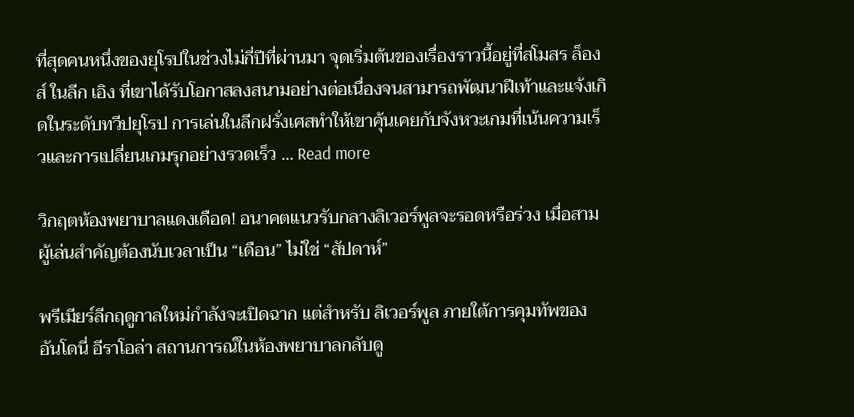ที่สุดคนหนึ่งของยุโรปในช่วงไม่กี่ปีที่ผ่านมา จุดเริ่มต้นของเรื่องราวนี้อยู่ที่สโมสร ล็องส์ ในลีก เอิง ที่เขาได้รับโอกาสลงสนามอย่างต่อเนื่องจนสามารถพัฒนาฝีเท้าและแจ้งเกิดในระดับทวีปยุโรป การเล่นในลีกฝรั่งเศสทำให้เขาคุ้นเคยกับจังหวะเกมที่เน้นความเร็วและการเปลี่ยนเกมรุกอย่างรวดเร็ว … Read more

วิกฤตห้องพยาบาลแดงเดือด! อนาคตแนวรับกลางลิเวอร์พูลจะรอดหรือร่วง เมื่อสามผู้เล่นสำคัญต้องนับเวลาเป็น “เดือน” ไม่ใช่ “สัปดาห์”

พรีเมียร์ลีกฤดูกาลใหม่กำลังจะเปิดฉาก แต่สำหรับ ลิเวอร์พูล ภายใต้การคุมทัพของ อันโดนี่ อีราโอล่า สถานการณ์ในห้องพยาบาลกลับดู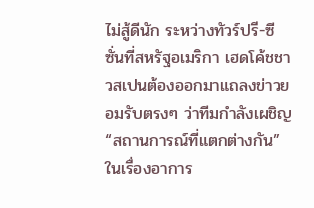ไม่สู้ดีนัก ระหว่างทัวร์ปรี-ซีซั่นที่สหรัฐอเมริกา เฮดโค้ชชาวสเปนต้องออกมาแถลงข่าวยอมรับตรงๆ ว่าทีมกำลังเผชิญ “สถานการณ์ที่แตกต่างกัน” ในเรื่องอาการ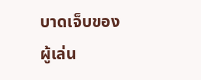บาดเจ็บของผู้เล่น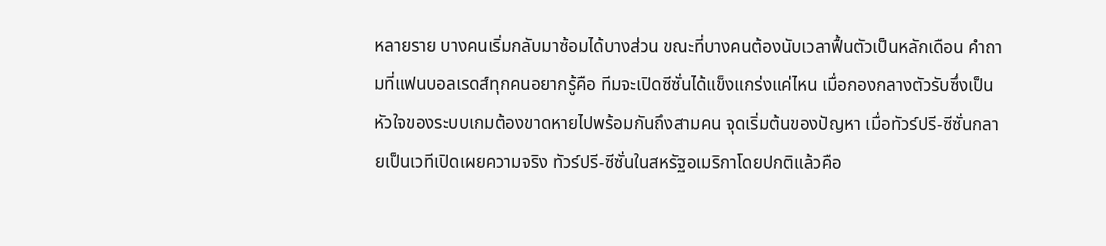หลายราย บางคนเริ่มกลับมาซ้อมได้บางส่วน ขณะที่บางคนต้องนับเวลาฟื้นตัวเป็นหลักเดือน คำถามที่แฟนบอลเรดส์ทุกคนอยากรู้คือ ทีมจะเปิดซีซั่นได้แข็งแกร่งแค่ไหน เมื่อกองกลางตัวรับซึ่งเป็นหัวใจของระบบเกมต้องขาดหายไปพร้อมกันถึงสามคน จุดเริ่มต้นของปัญหา เมื่อทัวร์ปรี-ซีซั่นกลายเป็นเวทีเปิดเผยความจริง ทัวร์ปรี-ซีซั่นในสหรัฐอเมริกาโดยปกติแล้วคือ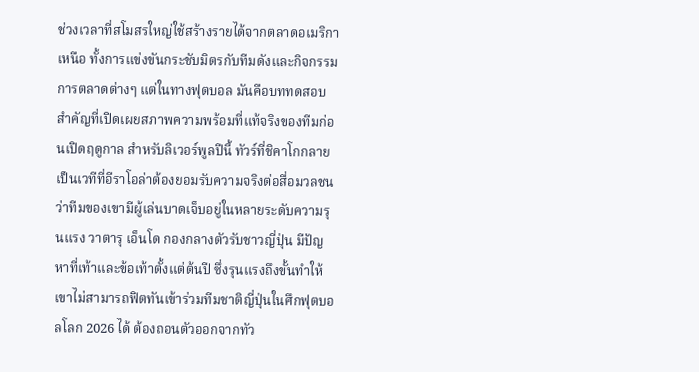ช่วงเวลาที่สโมสรใหญ่ใช้สร้างรายได้จากตลาดอเมริกาเหนือ ทั้งการแข่งขันกระชับมิตรกับทีมดังและกิจกรรมการตลาดต่างๆ แต่ในทางฟุตบอล มันคือบททดสอบสำคัญที่เปิดเผยสภาพความพร้อมที่แท้จริงของทีมก่อนเปิดฤดูกาล สำหรับลิเวอร์พูลปีนี้ ทัวร์ที่ชิคาโกกลายเป็นเวทีที่อีราโอล่าต้องยอมรับความจริงต่อสื่อมวลชนว่าทีมของเขามีผู้เล่นบาดเจ็บอยู่ในหลายระดับความรุนแรง วาตารุ เอ็นโด กองกลางตัวรับชาวญี่ปุ่น มีปัญหาที่เท้าและข้อเท้าตั้งแต่ต้นปี ซึ่งรุนแรงถึงขั้นทำให้เขาไม่สามารถฟิตทันเข้าร่วมทีมชาติญี่ปุ่นในศึกฟุตบอลโลก 2026 ได้ ต้องถอนตัวออกจากทัว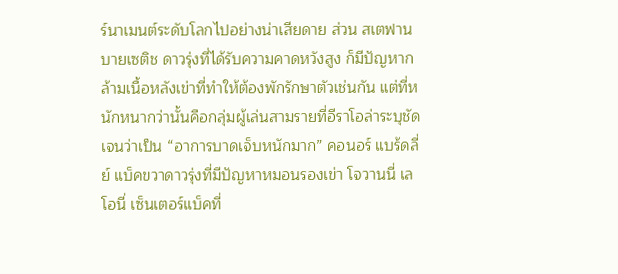ร์นาเมนต์ระดับโลกไปอย่างน่าเสียดาย ส่วน สเตฟาน บายเซติช ดาวรุ่งที่ได้รับความคาดหวังสูง ก็มีปัญหากล้ามเนื้อหลังเข่าที่ทำให้ต้องพักรักษาตัวเช่นกัน แต่ที่หนักหนากว่านั้นคือกลุ่มผู้เล่นสามรายที่อีราโอล่าระบุชัดเจนว่าเป็น “อาการบาดเจ็บหนักมาก” คอนอร์ แบร้ดลี่ย์ แบ็คขวาดาวรุ่งที่มีปัญหาหมอนรองเข่า โจวานนี่ เลโอนี่ เซ็นเตอร์แบ็คที่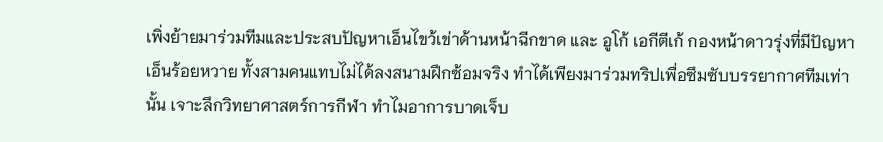เพิ่งย้ายมาร่วมทีมและประสบปัญหาเอ็นไขว้เข่าด้านหน้าฉีกขาด และ อูโก้ เอกีตีเก้ กองหน้าดาวรุ่งที่มีปัญหาเอ็นร้อยหวาย ทั้งสามคนแทบไม่ได้ลงสนามฝึกซ้อมจริง ทำได้เพียงมาร่วมทริปเพื่อซึมซับบรรยากาศทีมเท่านั้น เจาะลึกวิทยาศาสตร์การกีฬา ทำไมอาการบาดเจ็บ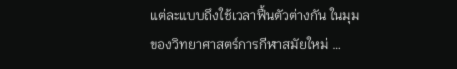แต่ละแบบถึงใช้เวลาฟื้นตัวต่างกัน ในมุมของวิทยาศาสตร์การกีฬาสมัยใหม่ …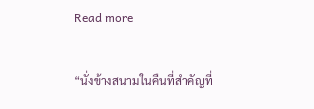Read more

“นั่งข้างสนามในคืนที่สำคัญที่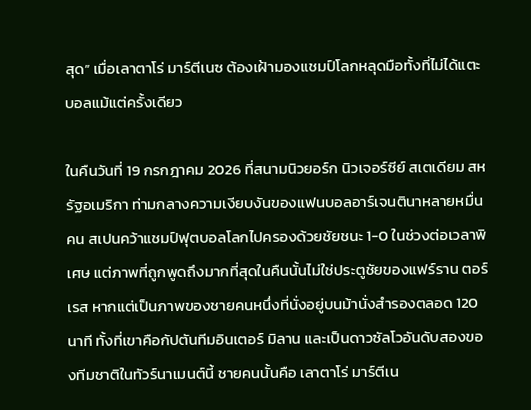สุด” เมื่อเลาตาโร่ มาร์ตีเนซ ต้องเฝ้ามองแชมป์โลกหลุดมือทั้งที่ไม่ได้แตะบอลแม้แต่ครั้งเดียว

ในคืนวันที่ 19 กรกฎาคม 2026 ที่สนามนิวยอร์ก นิวเจอร์ซีย์ สเตเดียม สหรัฐอเมริกา ท่ามกลางความเงียบงันของแฟนบอลอาร์เจนตินาหลายหมื่นคน สเปนคว้าแชมป์ฟุตบอลโลกไปครองด้วยชัยชนะ 1-0 ในช่วงต่อเวลาพิเศษ แต่ภาพที่ถูกพูดถึงมากที่สุดในคืนนั้นไม่ใช่ประตูชัยของแฟร์ราน ตอร์เรส หากแต่เป็นภาพของชายคนหนึ่งที่นั่งอยู่บนม้านั่งสำรองตลอด 120 นาที ทั้งที่เขาคือกัปตันทีมอินเตอร์ มิลาน และเป็นดาวซัลโวอันดับสองของทีมชาติในทัวร์นาเมนต์นี้ ชายคนนั้นคือ เลาตาโร่ มาร์ตีเน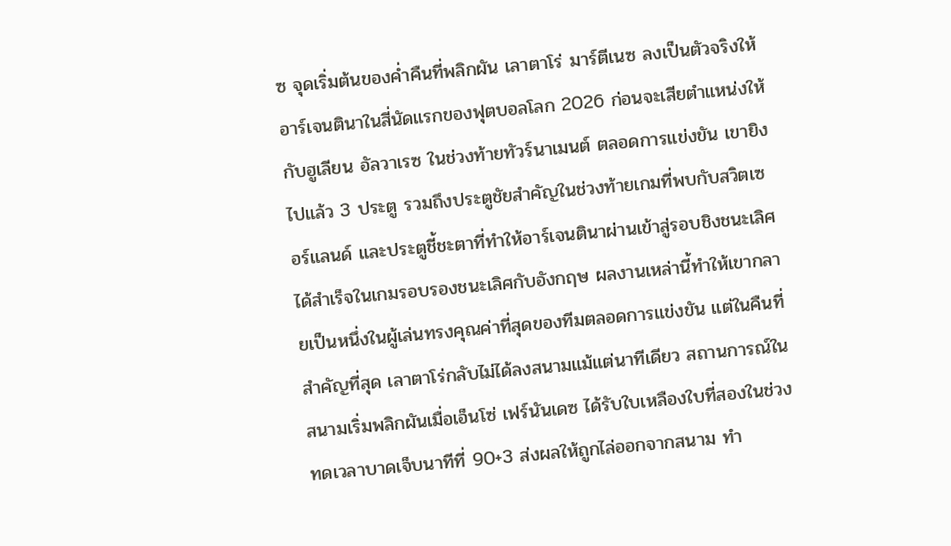ซ จุดเริ่มต้นของค่ำคืนที่พลิกผัน เลาตาโร่ มาร์ตีเนซ ลงเป็นตัวจริงให้อาร์เจนตินาในสี่นัดแรกของฟุตบอลโลก 2026 ก่อนจะเสียตำแหน่งให้กับฮูเลียน อัลวาเรซ ในช่วงท้ายทัวร์นาเมนต์ ตลอดการแข่งขัน เขายิงไปแล้ว 3 ประตู รวมถึงประตูชัยสำคัญในช่วงท้ายเกมที่พบกับสวิตเซอร์แลนด์ และประตูชี้ชะตาที่ทำให้อาร์เจนตินาผ่านเข้าสู่รอบชิงชนะเลิศได้สำเร็จในเกมรอบรองชนะเลิศกับอังกฤษ ผลงานเหล่านี้ทำให้เขากลายเป็นหนึ่งในผู้เล่นทรงคุณค่าที่สุดของทีมตลอดการแข่งขัน แต่ในคืนที่สำคัญที่สุด เลาตาโร่กลับไม่ได้ลงสนามแม้แต่นาทีเดียว สถานการณ์ในสนามเริ่มพลิกผันเมื่อเอ็นโซ่ เฟร์นันเดซ ได้รับใบเหลืองใบที่สองในช่วงทดเวลาบาดเจ็บนาทีที่ 90+3 ส่งผลให้ถูกไล่ออกจากสนาม ทำ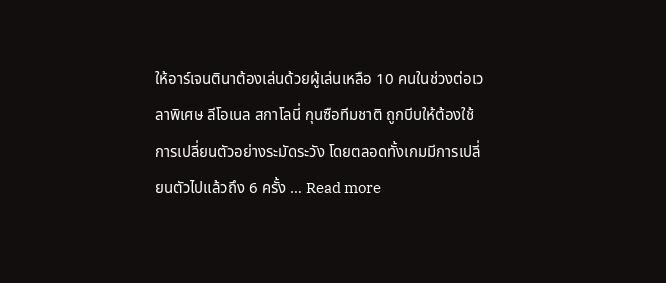ให้อาร์เจนตินาต้องเล่นด้วยผู้เล่นเหลือ 10 คนในช่วงต่อเวลาพิเศษ ลีโอเนล สกาโลนี่ กุนซือทีมชาติ ถูกบีบให้ต้องใช้การเปลี่ยนตัวอย่างระมัดระวัง โดยตลอดทั้งเกมมีการเปลี่ยนตัวไปแล้วถึง 6 ครั้ง … Read more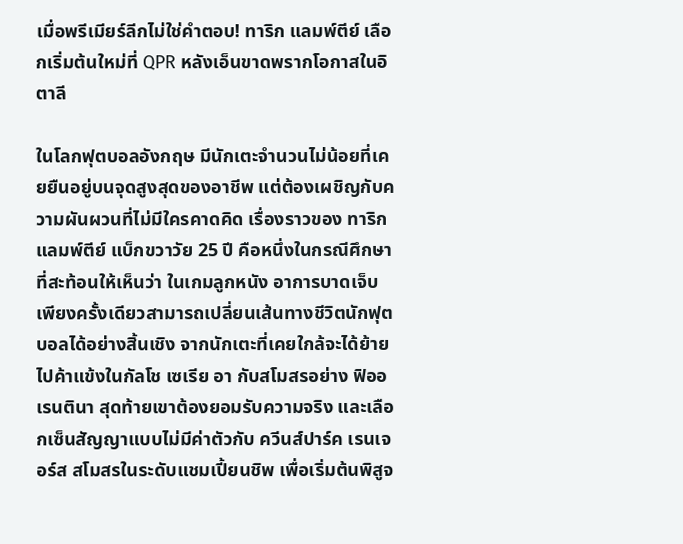เมื่อพรีเมียร์ลีกไม่ใช่คำตอบ! ทาริก แลมพ์ตีย์ เลือกเริ่มต้นใหม่ที่ QPR หลังเอ็นขาดพรากโอกาสในอิตาลี

ในโลกฟุตบอลอังกฤษ มีนักเตะจำนวนไม่น้อยที่เคยยืนอยู่บนจุดสูงสุดของอาชีพ แต่ต้องเผชิญกับความผันผวนที่ไม่มีใครคาดคิด เรื่องราวของ ทาริก แลมพ์ตีย์ แบ็กขวาวัย 25 ปี คือหนึ่งในกรณีศึกษาที่สะท้อนให้เห็นว่า ในเกมลูกหนัง อาการบาดเจ็บเพียงครั้งเดียวสามารถเปลี่ยนเส้นทางชีวิตนักฟุตบอลได้อย่างสิ้นเชิง จากนักเตะที่เคยใกล้จะได้ย้ายไปค้าแข้งในกัลโช เซเรีย อา กับสโมสรอย่าง ฟิออเรนตินา สุดท้ายเขาต้องยอมรับความจริง และเลือกเซ็นสัญญาแบบไม่มีค่าตัวกับ ควีนส์ปาร์ค เรนเจอร์ส สโมสรในระดับแชมเปี้ยนชิพ เพื่อเริ่มต้นพิสูจ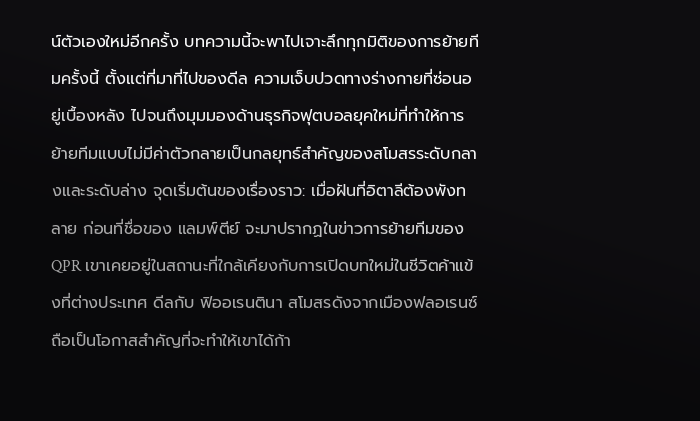น์ตัวเองใหม่อีกครั้ง บทความนี้จะพาไปเจาะลึกทุกมิติของการย้ายทีมครั้งนี้ ตั้งแต่ที่มาที่ไปของดีล ความเจ็บปวดทางร่างกายที่ซ่อนอยู่เบื้องหลัง ไปจนถึงมุมมองด้านธุรกิจฟุตบอลยุคใหม่ที่ทำให้การย้ายทีมแบบไม่มีค่าตัวกลายเป็นกลยุทธ์สำคัญของสโมสรระดับกลางและระดับล่าง จุดเริ่มต้นของเรื่องราว: เมื่อฝันที่อิตาลีต้องพังทลาย ก่อนที่ชื่อของ แลมพ์ตีย์ จะมาปรากฏในข่าวการย้ายทีมของ QPR เขาเคยอยู่ในสถานะที่ใกล้เคียงกับการเปิดบทใหม่ในชีวิตค้าแข้งที่ต่างประเทศ ดีลกับ ฟิออเรนตินา สโมสรดังจากเมืองฟลอเรนซ์ ถือเป็นโอกาสสำคัญที่จะทำให้เขาได้ก้า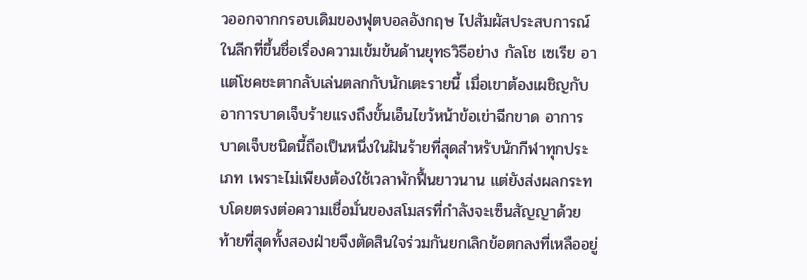วออกจากกรอบเดิมของฟุตบอลอังกฤษ ไปสัมผัสประสบการณ์ในลีกที่ขึ้นชื่อเรื่องความเข้มข้นด้านยุทธวิธีอย่าง กัลโช เซเรีย อา แต่โชคชะตากลับเล่นตลกกับนักเตะรายนี้ เมื่อเขาต้องเผชิญกับอาการบาดเจ็บร้ายแรงถึงขั้นเอ็นไขว้หน้าข้อเข่าฉีกขาด อาการบาดเจ็บชนิดนี้ถือเป็นหนึ่งในฝันร้ายที่สุดสำหรับนักกีฬาทุกประเภท เพราะไม่เพียงต้องใช้เวลาพักฟื้นยาวนาน แต่ยังส่งผลกระทบโดยตรงต่อความเชื่อมั่นของสโมสรที่กำลังจะเซ็นสัญญาด้วย ท้ายที่สุดทั้งสองฝ่ายจึงตัดสินใจร่วมกันยกเลิกข้อตกลงที่เหลืออยู่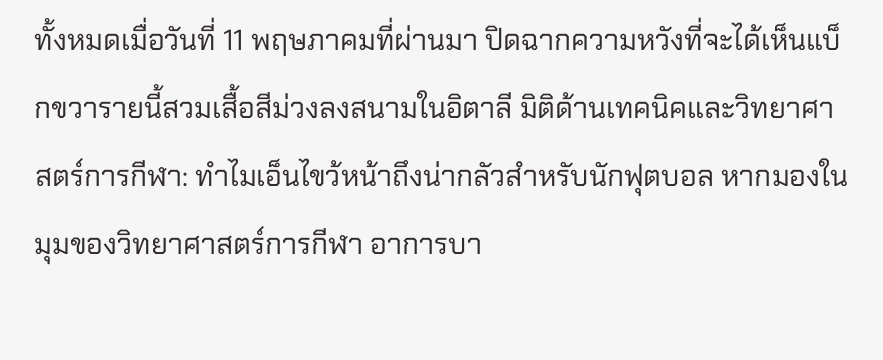ทั้งหมดเมื่อวันที่ 11 พฤษภาคมที่ผ่านมา ปิดฉากความหวังที่จะได้เห็นแบ็กขวารายนี้สวมเสื้อสีม่วงลงสนามในอิตาลี มิติด้านเทคนิคและวิทยาศาสตร์การกีฬา: ทำไมเอ็นไขว้หน้าถึงน่ากลัวสำหรับนักฟุตบอล หากมองในมุมของวิทยาศาสตร์การกีฬา อาการบา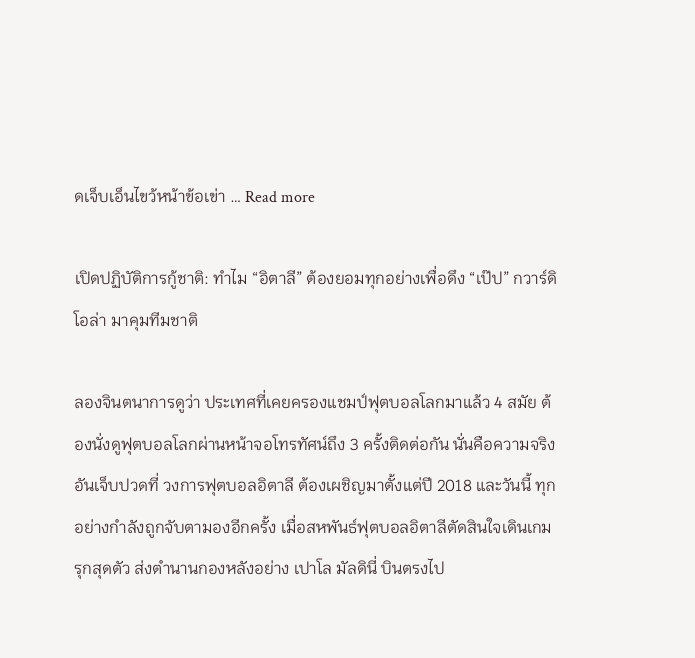ดเจ็บเอ็นไขว้หน้าข้อเข่า … Read more

เปิดปฏิบัติการกู้ชาติ: ทำไม “อิตาลี” ต้องยอมทุกอย่างเพื่อดึง “เป๊ป” กวาร์ดิโอล่า มาคุมทีมชาติ

ลองจินตนาการดูว่า ประเทศที่เคยครองแชมป์ฟุตบอลโลกมาแล้ว 4 สมัย ต้องนั่งดูฟุตบอลโลกผ่านหน้าจอโทรทัศน์ถึง 3 ครั้งติดต่อกัน นั่นคือความจริงอันเจ็บปวดที่ วงการฟุตบอลอิตาลี ต้องเผชิญมาตั้งแต่ปี 2018 และวันนี้ ทุกอย่างกำลังถูกจับตามองอีกครั้ง เมื่อสหพันธ์ฟุตบอลอิตาลีตัดสินใจเดินเกมรุกสุดตัว ส่งตำนานกองหลังอย่าง เปาโล มัลดินี่ บินตรงไป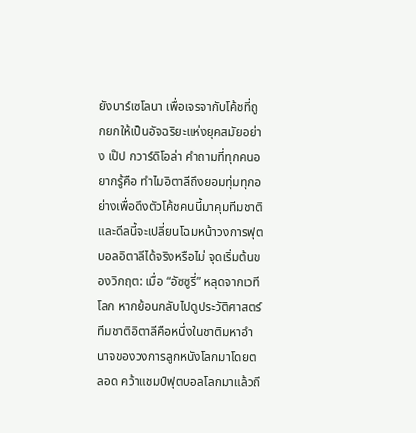ยังบาร์เซโลนา เพื่อเจรจากับโค้ชที่ถูกยกให้เป็นอัจฉริยะแห่งยุคสมัยอย่าง เป๊ป กวาร์ดิโอล่า คำถามที่ทุกคนอยากรู้คือ ทำไมอิตาลีถึงยอมทุ่มทุกอย่างเพื่อดึงตัวโค้ชคนนี้มาคุมทีมชาติ และดีลนี้จะเปลี่ยนโฉมหน้าวงการฟุตบอลอิตาลีได้จริงหรือไม่ จุดเริ่มต้นของวิกฤต: เมื่อ “อัซซูรี่” หลุดจากเวทีโลก หากย้อนกลับไปดูประวัติศาสตร์ ทีมชาติอิตาลีคือหนึ่งในชาติมหาอำนาจของวงการลูกหนังโลกมาโดยตลอด คว้าแชมป์ฟุตบอลโลกมาแล้วถึ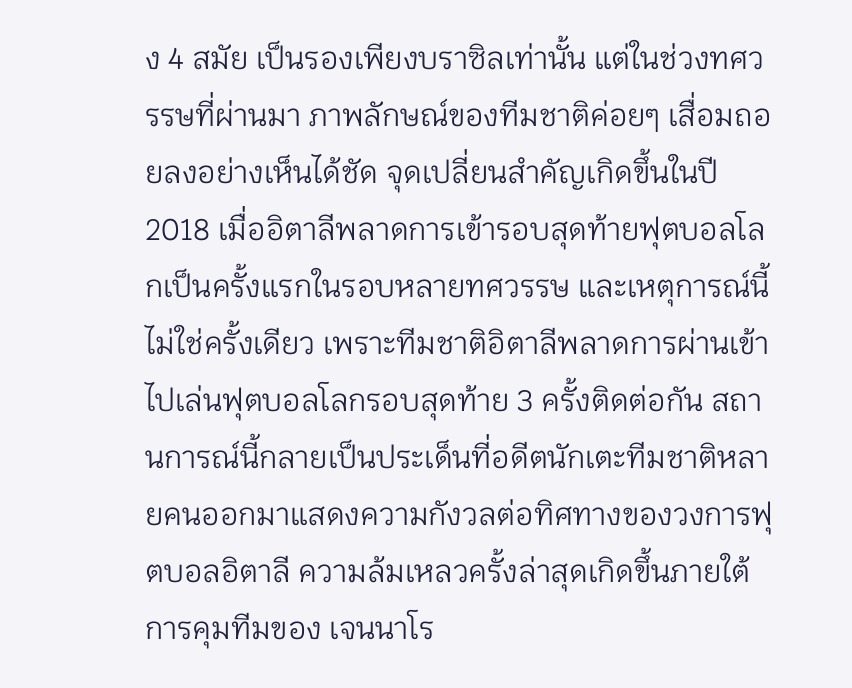ง 4 สมัย เป็นรองเพียงบราซิลเท่านั้น แต่ในช่วงทศวรรษที่ผ่านมา ภาพลักษณ์ของทีมชาติค่อยๆ เสื่อมถอยลงอย่างเห็นได้ชัด จุดเปลี่ยนสำคัญเกิดขึ้นในปี 2018 เมื่ออิตาลีพลาดการเข้ารอบสุดท้ายฟุตบอลโลกเป็นครั้งแรกในรอบหลายทศวรรษ และเหตุการณ์นี้ไม่ใช่ครั้งเดียว เพราะทีมชาติอิตาลีพลาดการผ่านเข้าไปเล่นฟุตบอลโลกรอบสุดท้าย 3 ครั้งติดต่อกัน สถานการณ์นี้กลายเป็นประเด็นที่อดีตนักเตะทีมชาติหลายคนออกมาแสดงความกังวลต่อทิศทางของวงการฟุตบอลอิตาลี ความล้มเหลวครั้งล่าสุดเกิดขึ้นภายใต้การคุมทีมของ เจนนาโร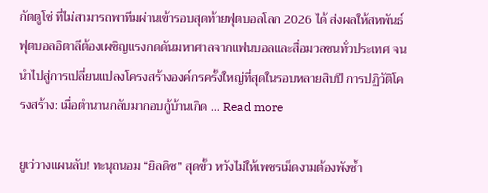กัตตูโซ่ ที่ไม่สามารถพาทีมผ่านเข้ารอบสุดท้ายฟุตบอลโลก 2026 ได้ ส่งผลให้สหพันธ์ฟุตบอลอิตาลีต้องเผชิญแรงกดดันมหาศาลจากแฟนบอลและสื่อมวลชนทั่วประเทศ จนนำไปสู่การเปลี่ยนแปลงโครงสร้างองค์กรครั้งใหญ่ที่สุดในรอบหลายสิบปี การปฏิวัติโครงสร้าง: เมื่อตำนานกลับมากอบกู้บ้านเกิด … Read more

ยูเว่วางแผนลับ! ทะนุถนอม “ยิลดิซ” สุดขั้ว หวังไม่ให้เพชรเม็ดงามต้องพังซ้ำ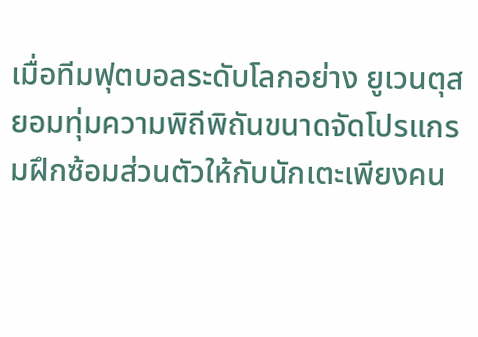เมื่อทีมฟุตบอลระดับโลกอย่าง ยูเวนตุส ยอมทุ่มความพิถีพิถันขนาดจัดโปรแกรมฝึกซ้อมส่วนตัวให้กับนักเตะเพียงคน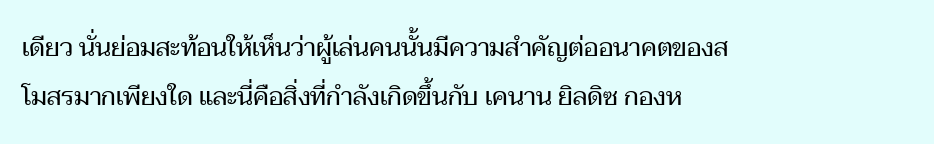เดียว นั่นย่อมสะท้อนให้เห็นว่าผู้เล่นคนนั้นมีความสำคัญต่ออนาคตของสโมสรมากเพียงใด และนี่คือสิ่งที่กำลังเกิดขึ้นกับ เคนาน ยิลดิซ กองห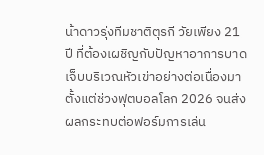น้าดาวรุ่งทีมชาติตุรกี วัยเพียง 21 ปี ที่ต้องเผชิญกับปัญหาอาการบาดเจ็บบริเวณหัวเข่าอย่างต่อเนื่องมาตั้งแต่ช่วงฟุตบอลโลก 2026 จนส่งผลกระทบต่อฟอร์มการเล่น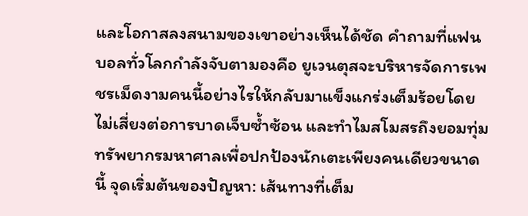และโอกาสลงสนามของเขาอย่างเห็นได้ชัด คำถามที่แฟนบอลทั่วโลกกำลังจับตามองคือ ยูเวนตุสจะบริหารจัดการเพชรเม็ดงามคนนี้อย่างไรให้กลับมาแข็งแกร่งเต็มร้อยโดยไม่เสี่ยงต่อการบาดเจ็บซ้ำซ้อน และทำไมสโมสรถึงยอมทุ่มทรัพยากรมหาศาลเพื่อปกป้องนักเตะเพียงคนเดียวขนาดนี้ จุดเริ่มต้นของปัญหา: เส้นทางที่เต็ม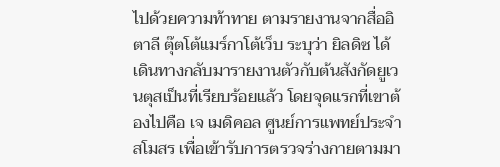ไปด้วยความท้าทาย ตามรายงานจากสื่ออิตาลี ตุ๊ตโต้แมร์กาโต้เว็บ ระบุว่า ยิลดิซ ได้เดินทางกลับมารายงานตัวกับต้นสังกัดยูเวนตุสเป็นที่เรียบร้อยแล้ว โดยจุดแรกที่เขาต้องไปคือ เจ เมดิคอล ศูนย์การแพทย์ประจำสโมสร เพื่อเข้ารับการตรวจร่างกายตามมา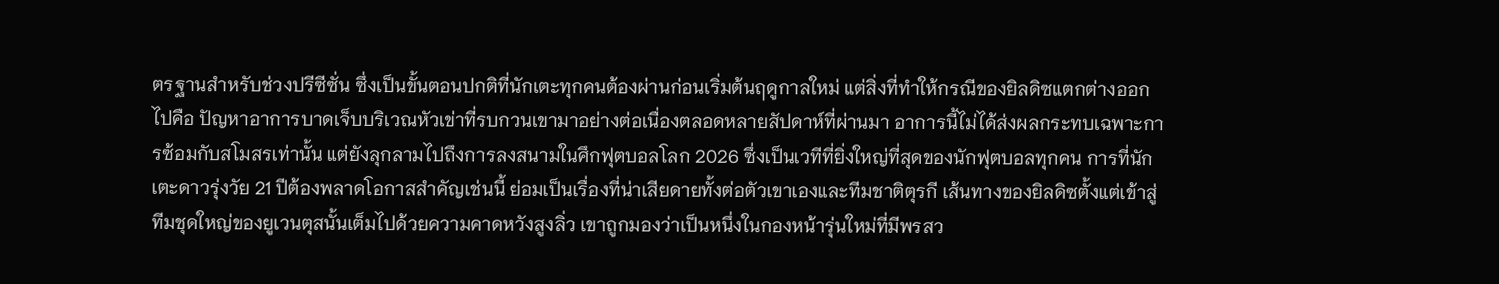ตรฐานสำหรับช่วงปรีซีซั่น ซึ่งเป็นขั้นตอนปกติที่นักเตะทุกคนต้องผ่านก่อนเริ่มต้นฤดูกาลใหม่ แต่สิ่งที่ทำให้กรณีของยิลดิซแตกต่างออกไปคือ ปัญหาอาการบาดเจ็บบริเวณหัวเข่าที่รบกวนเขามาอย่างต่อเนื่องตลอดหลายสัปดาห์ที่ผ่านมา อาการนี้ไม่ได้ส่งผลกระทบเฉพาะการซ้อมกับสโมสรเท่านั้น แต่ยังลุกลามไปถึงการลงสนามในศึกฟุตบอลโลก 2026 ซึ่งเป็นเวทีที่ยิ่งใหญ่ที่สุดของนักฟุตบอลทุกคน การที่นักเตะดาวรุ่งวัย 21 ปีต้องพลาดโอกาสสำคัญเช่นนี้ ย่อมเป็นเรื่องที่น่าเสียดายทั้งต่อตัวเขาเองและทีมชาติตุรกี เส้นทางของยิลดิซตั้งแต่เข้าสู่ทีมชุดใหญ่ของยูเวนตุสนั้นเต็มไปด้วยความคาดหวังสูงลิ่ว เขาถูกมองว่าเป็นหนึ่งในกองหน้ารุ่นใหม่ที่มีพรสว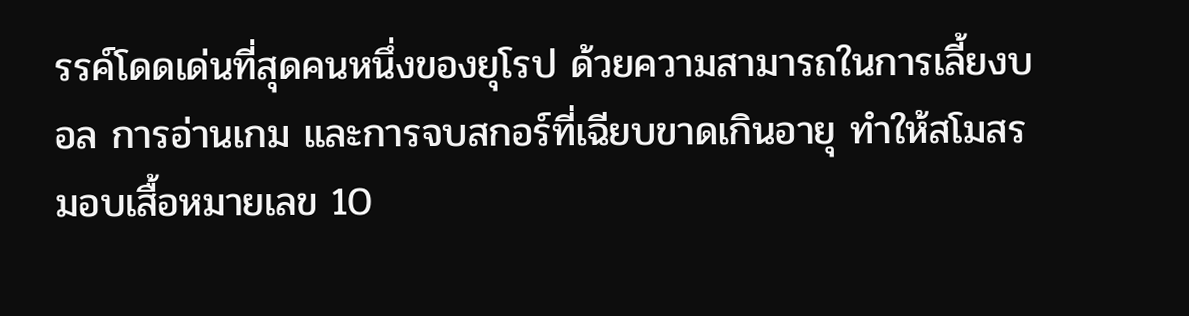รรค์โดดเด่นที่สุดคนหนึ่งของยุโรป ด้วยความสามารถในการเลี้ยงบอล การอ่านเกม และการจบสกอร์ที่เฉียบขาดเกินอายุ ทำให้สโมสรมอบเสื้อหมายเลข 10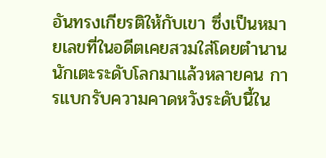อันทรงเกียรติให้กับเขา ซึ่งเป็นหมายเลขที่ในอดีตเคยสวมใส่โดยตำนานนักเตะระดับโลกมาแล้วหลายคน การแบกรับความคาดหวังระดับนี้ใน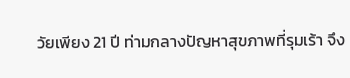วัยเพียง 21 ปี ท่ามกลางปัญหาสุขภาพที่รุมเร้า จึง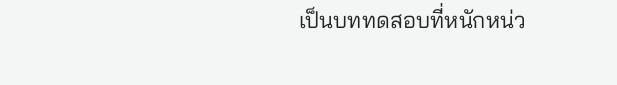เป็นบททดสอบที่หนักหน่ว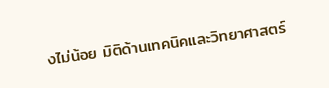งไม่น้อย มิติด้านเทคนิคและวิทยาศาสตร์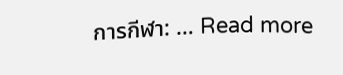การกีฬา: … Read more